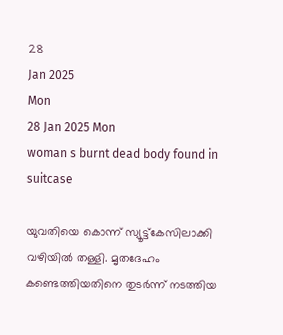28
Jan 2025
Mon
28 Jan 2025 Mon
woman s burnt dead body found in suitcase

യുവതിയെ കൊന്ന് സ്യൂട്ട്‌കേസിലാക്കി വഴിയില്‍ തള്ളി. മൃതദേഹം കണ്ടെത്തിയതിനെ തുടര്‍ന്ന് നടത്തിയ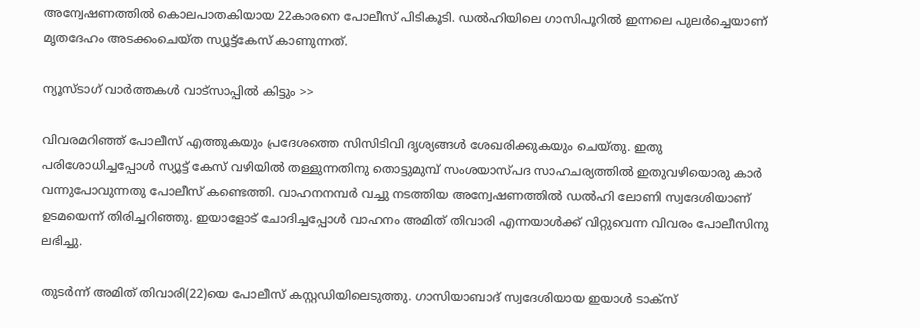അന്വേഷണത്തില്‍ കൊലപാതകിയായ 22കാരനെ പോലീസ് പിടികൂടി. ഡല്‍ഹിയിലെ ഗാസിപൂറില്‍ ഇന്നലെ പുലര്‍ച്ചെയാണ് മൃതദേഹം അടക്കംചെയ്ത സ്യൂട്ട്‌കേസ് കാണുന്നത്.

ന്യൂസ്ടാഗ് വാര്‍ത്തകള്‍ വാട്‌സാപ്പില്‍ കിട്ടും >>

വിവരമറിഞ്ഞ് പോലീസ് എത്തുകയും പ്രദേശത്തെ സിസിടിവി ദൃശ്യങ്ങള്‍ ശേഖരിക്കുകയും ചെയ്തു. ഇതു പരിശോധിച്ചപ്പോള്‍ സ്യൂട്ട് കേസ് വഴിയില്‍ തള്ളുന്നതിനു തൊട്ടുമുമ്പ് സംശയാസ്പദ സാഹചര്യത്തില്‍ ഇതുവഴിയൊരു കാര്‍ വന്നുപോവുന്നതു പോലീസ് കണ്ടെത്തി. വാഹനനമ്പര്‍ വച്ചു നടത്തിയ അന്വേഷണത്തില്‍ ഡല്‍ഹി ലോണി സ്വദേശിയാണ് ഉടമയെന്ന് തിരിച്ചറിഞ്ഞു. ഇയാളോട് ചോദിച്ചപ്പോള്‍ വാഹനം അമിത് തിവാരി എന്നയാള്‍ക്ക് വിറ്റുവെന്ന വിവരം പോലീസിനു ലഭിച്ചു.

തുടര്‍ന്ന് അമിത് തിവാരി(22)യെ പോലീസ് കസ്റ്റഡിയിലെടുത്തു. ഗാസിയാബാദ് സ്വദേശിയായ ഇയാള്‍ ടാക്‌സ്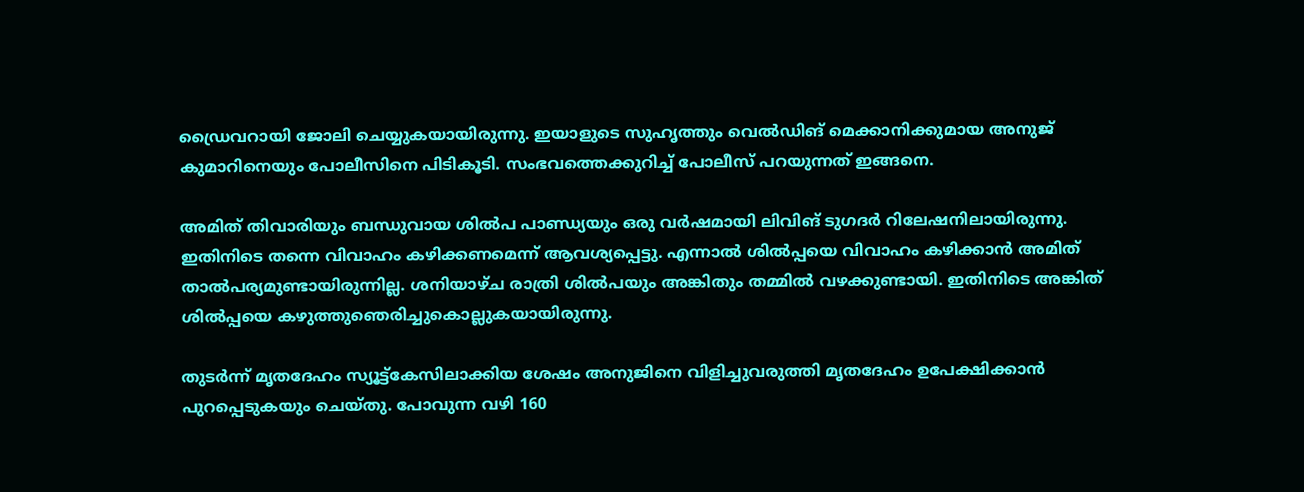ഡ്രൈവറായി ജോലി ചെയ്യുകയായിരുന്നു. ഇയാളുടെ സുഹൃത്തും വെല്‍ഡിങ് മെക്കാനിക്കുമായ അനുജ് കുമാറിനെയും പോലീസിനെ പിടികൂടി. സംഭവത്തെക്കുറിച്ച് പോലീസ് പറയുന്നത് ഇങ്ങനെ.

അമിത് തിവാരിയും ബന്ധുവായ ശില്‍പ പാണ്ഡ്യയും ഒരു വര്‍ഷമായി ലിവിങ് ടുഗദര്‍ റിലേഷനിലായിരുന്നു. ഇതിനിടെ തന്നെ വിവാഹം കഴിക്കണമെന്ന് ആവശ്യപ്പെട്ടു. എന്നാല്‍ ശില്‍പ്പയെ വിവാഹം കഴിക്കാന്‍ അമിത് താല്‍പര്യമുണ്ടായിരുന്നില്ല. ശനിയാഴ്ച രാത്രി ശില്‍പയും അങ്കിതും തമ്മില്‍ വഴക്കുണ്ടായി. ഇതിനിടെ അങ്കിത് ശില്‍പ്പയെ കഴുത്തുഞെരിച്ചുകൊല്ലുകയായിരുന്നു.

തുടര്‍ന്ന് മൃതദേഹം സ്യൂട്ട്‌കേസിലാക്കിയ ശേഷം അനുജിനെ വിളിച്ചുവരുത്തി മൃതദേഹം ഉപേക്ഷിക്കാന്‍ പുറപ്പെടുകയും ചെയ്തു. പോവുന്ന വഴി 160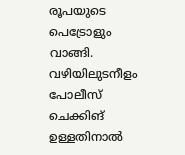രൂപയുടെ പെട്രോളും വാങ്ങി. വഴിയിലുടനീളം പോലീസ് ചെക്കിങ് ഉള്ളതിനാല്‍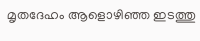മൃതദേഹം ആളൊഴിഞ്ഞ ഇടത്തു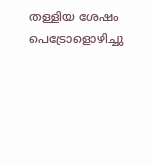തള്ളിയ ശേഷം പെട്രോളൊഴിച്ചു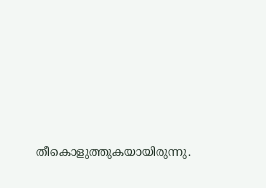തീകൊളുത്തുകയായിരുന്നു.